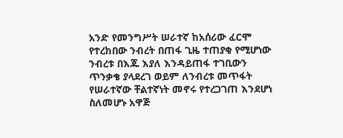አንድ የመንግሥት ሠራተኛ ከአሰሪው ፈርሞ የተረከበው ንብረት በጠፋ ጊዜ ተጠያቂ የሚሆነው ንብረቱ በእጁ እያለ እንዳይጠፋ ተገቢውን ጥንቃቄ ያላደረገ ወይም ለንብረቱ መጥፋት የሠራተኛው ቸልተኛነት መኖሩ የተረጋገጠ እንደሆነ ስለመሆኑ አዋጅ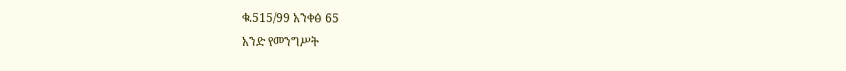ቁ.515/99 አንቀፅ 65
አንድ የመንግሥት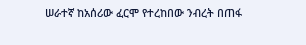ሠራተኛ ከአሰሪው ፈርሞ የተረከበው ንብረት በጠፋ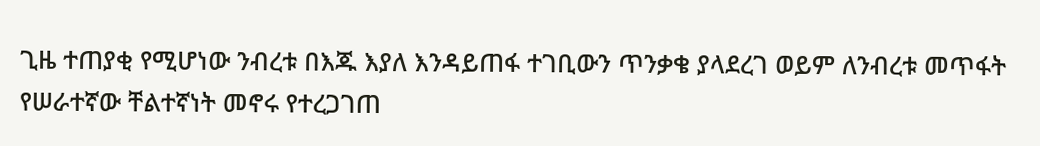ጊዜ ተጠያቂ የሚሆነው ንብረቱ በእጁ እያለ እንዳይጠፋ ተገቢውን ጥንቃቄ ያላደረገ ወይም ለንብረቱ መጥፋት የሠራተኛው ቸልተኛነት መኖሩ የተረጋገጠ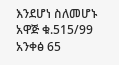እንደሆነ ስለመሆኑ አዋጅ ቁ.515/99 አንቀፅ 65